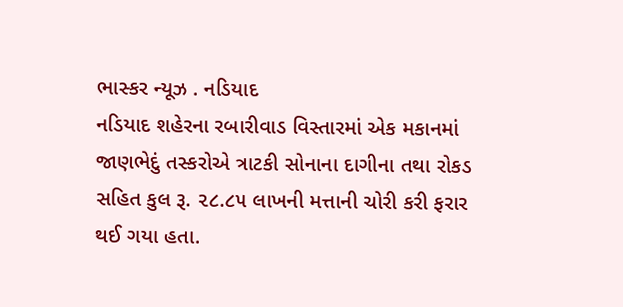ભાસ્કર ન્યૂઝ . નડિયાદ
નડિયાદ શહેરના રબારીવાડ વિસ્તારમાં એક મકાનમાં જાણભેદું તસ્કરોએ ત્રાટકી સોનાના દાગીના તથા રોકડ સહિત કુલ રૂ. ૨૮.૮૫ લાખની મત્તાની ચોરી કરી ફરાર થઈ ગયા હતા.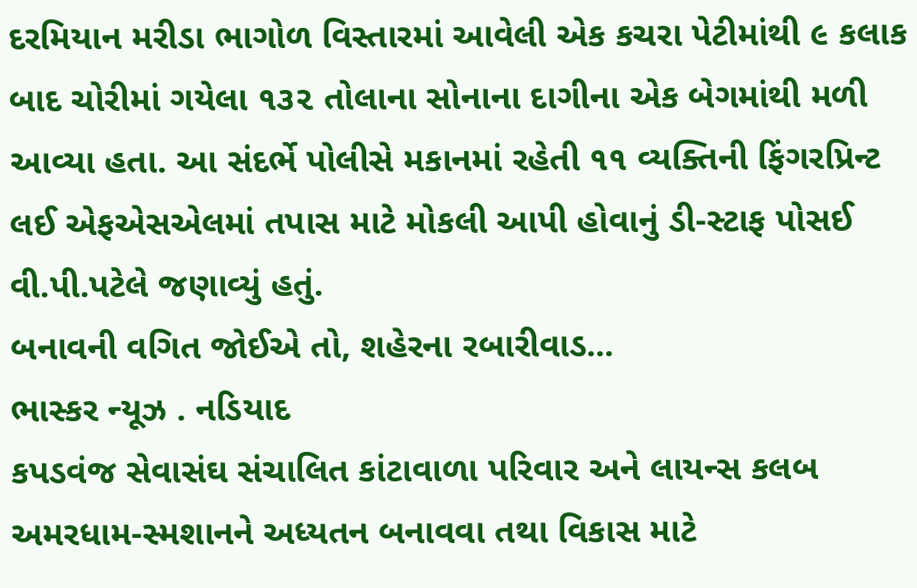દરમિયાન મરીડા ભાગોળ વિસ્તારમાં આવેલી એક કચરા પેટીમાંથી ૯ કલાક બાદ ચોરીમાં ગયેલા ૧૩૨ તોલાના સોનાના દાગીના એક બેગમાંથી મળી આવ્યા હતા. આ સંદર્ભે પોલીસે મકાનમાં રહેતી ૧૧ વ્યક્તિની ફિંગરપ્રિન્ટ લઈ એફએસએલમાં તપાસ માટે મોકલી આપી હોવાનું ડી-સ્ટાફ પોસઈ વી.પી.પટેલે જણાવ્યું હતું.
બનાવની વગિત જોઈએ તો, શહેરના રબારીવાડ...
ભાસ્કર ન્યૂઝ . નડિયાદ
કપડવંજ સેવાસંઘ સંચાલિત કાંટાવાળા પરિવાર અને લાયન્સ કલબ અમરધામ-સ્મશાનને અધ્યતન બનાવવા તથા વિકાસ માટે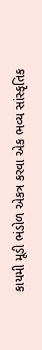કાયમી મૂડી ભંડોળ એકત્ર કરવા એક ભવ્ય સાંસ્કૃતિક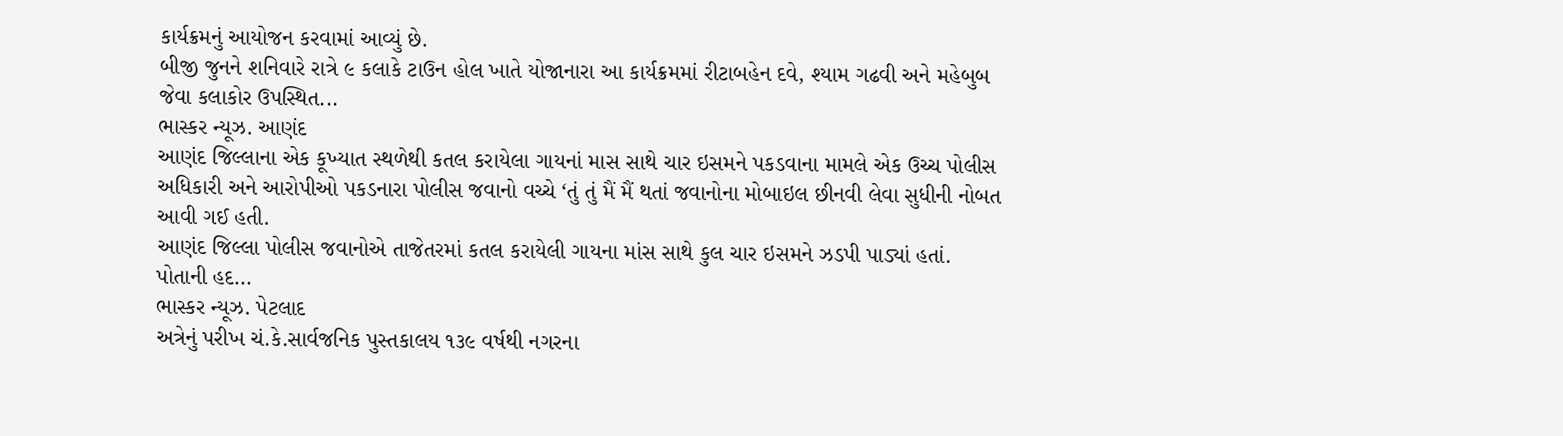કાર્યક્રમનું આયોજન કરવામાં આવ્યું છે.
બીજી જુનને શનિવારે રાત્રે ૯ કલાકે ટાઉન હોલ ખાતે યોજાનારા આ કાર્યક્રમમાં રીટાબહેન દવે, શ્યામ ગઢવી અને મહેબુબ જેવા કલાકોર ઉપસ્થિત...
ભાસ્કર ન્યૂઝ. આણંદ
આણંદ જિલ્લાના એક કૂખ્યાત સ્થળેથી કતલ કરાયેલા ગાયનાં માસ સાથે ચાર ઇસમને પકડવાના મામલે એક ઉચ્ચ પોલીસ અધિકારી અને આરોપીઓ પકડનારા પોલીસ જવાનો વચ્ચે ‘તું તું મૈં મૈં થતાં જવાનોના મોબાઇલ છીનવી લેવા સુધીની નોબત આવી ગઈ હતી.
આણંદ જિલ્લા પોલીસ જવાનોએ તાજેતરમાં કતલ કરાયેલી ગાયના માંસ સાથે કુલ ચાર ઇસમને ઝડપી પાડ્યાં હતાં. પોતાની હદ...
ભાસ્કર ન્યૂઝ. પેટલાદ
અત્રેનું પરીખ ચં.કે.સાર્વજનિક પુસ્તકાલય ૧૩૯ વર્ષથી નગરના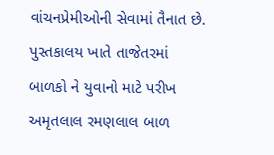વાંચનપ્રેમીઓની સેવામાં તૈનાત છે. પુસ્તકાલય ખાતે તાજેતરમાં બાળકો ને યુવાનો માટે પરીખ અમૃતલાલ રમણલાલ બાળ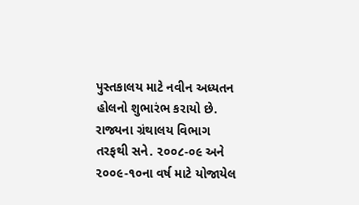પુસ્તકાલય માટે નવીન અધ્યતન હોલનો શુભારંભ કરાયો છે. રાજ્યના ગ્રંથાલય વિભાગ તરફથી સને. ૨૦૦૮-૦૯ અને ૨૦૦૯-૧૦ના વર્ષ માટે યોજાયેલ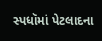સ્પધૉમાં પેટલાદના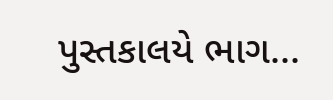પુસ્તકાલયે ભાગ...